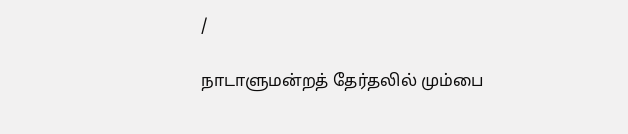/

நாடாளுமன்றத் தேர்தலில் மும்பை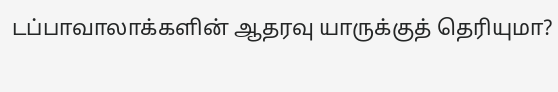டப்பாவாலாக்களின் ஆதரவு யாருக்குத் தெரியுமா?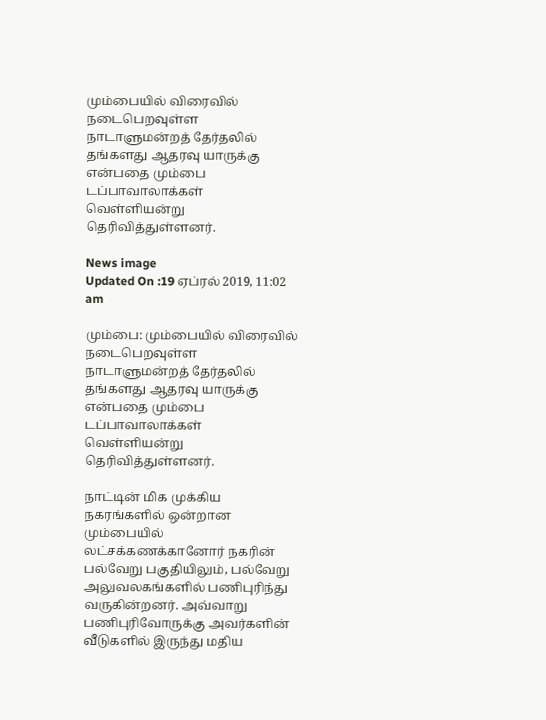மும்பையில் விரைவில் நடைபெறவுள்ள நாடாளுமன்றத் தேர்தலில் தங்களது ஆதரவு யாருக்கு என்பதை மும்பை டப்பாவாலாக்கள் வெள்ளியன்று தெரிவித்துள்ளனர்.

News image
Updated On :19 ஏப்ரல் 2019, 11:02 am

மும்பை: மும்பையில் விரைவில் நடைபெறவுள்ள நாடாளுமன்றத் தேர்தலில் தங்களது ஆதரவு யாருக்கு என்பதை மும்பை டப்பாவாலாக்கள் வெள்ளியன்று தெரிவித்துள்ளனர்.

நாட்டின் மிக முக்கிய நகரங்களில் ஒன்றான மும்பையில் லட்சக்கணக்கானோர் நகரின் பல்வேறு பகுதியிலும், பல்வேறு அலுவலகங்களில் பணிபுரிந்து வருகின்றனர். அவ்வாறு பணிபுரிவோருக்கு அவர்களின் வீடுகளில் இருந்து மதிய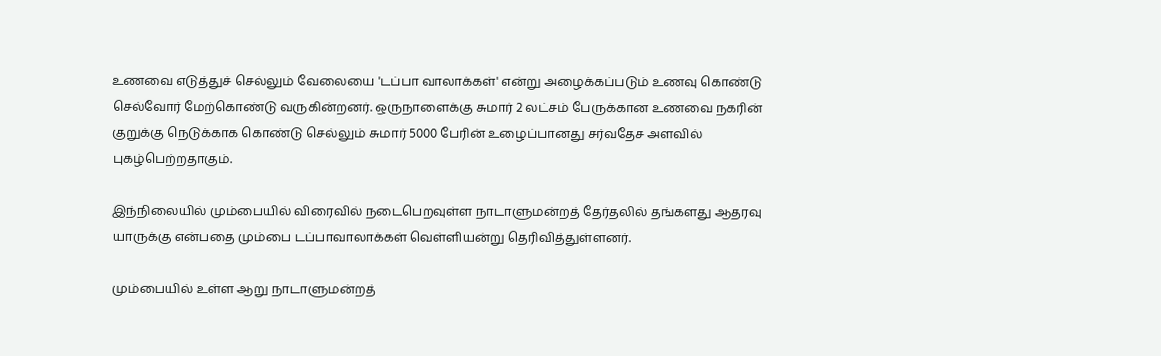உணவை எடுத்துச் செல்லும் வேலையை 'டப்பா வாலாக்கள்' என்று அழைக்கப்படும் உணவு கொண்டு செல்வோர் மேற்கொண்டு வருகின்றனர். ஒருநாளைக்கு சுமார் 2 லட்சம் பேருக்கான உணவை நகரின் குறுக்கு நெடுக்காக கொண்டு செல்லும் சுமார் 5000 பேரின் உழைப்பானது சர்வதேச அளவில் புகழ்பெற்றதாகும்.

இந்நிலையில் மும்பையில் விரைவில் நடைபெறவுள்ள நாடாளுமன்றத் தேர்தலில் தங்களது ஆதரவு யாருக்கு என்பதை மும்பை டப்பாவாலாக்கள் வெள்ளியன்று தெரிவித்துள்ளனர்.

மும்பையில் உள்ள ஆறு நாடாளுமன்றத்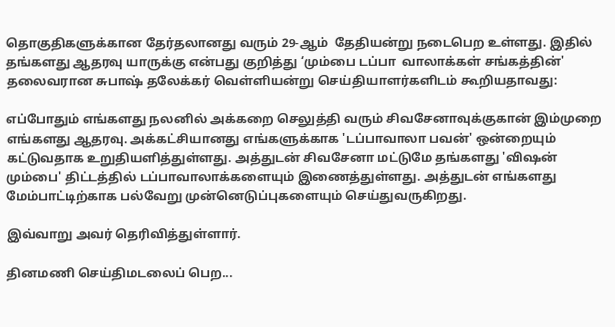தொகுதிகளுக்கான தேர்தலானது வரும் 29-ஆம்  தேதியன்று நடைபெற உள்ளது. இதில் தங்களது ஆதரவு யாருக்கு என்பது குறித்து ‘மும்பை டப்பா  வாலாக்கள் சங்கத்தின்' தலைவரான சுபாஷ் தலேக்கர் வெள்ளியன்று செய்தியாளர்களிடம் கூறியதாவது:

எப்போதும் எங்களது நலனில் அக்கறை செலுத்தி வரும் சிவசேனாவுக்குகான் இம்முறை எங்களது ஆதரவு. அக்கட்சியானது எங்களுக்காக 'டப்பாவாலா பவன்' ஒன்றையும் கட்டுவதாக உறுதியளித்துள்ளது. அத்துடன் சிவசேனா மட்டுமே தங்களது 'விஷன் மும்பை' திட்டத்தில் டப்பாவாலாக்களையும் இணைத்துள்ளது. அத்துடன் எங்களது மேம்பாட்டிற்காக பல்வேறு முன்னெடுப்புகளையும் செய்துவருகிறது.

இவ்வாறு அவர் தெரிவித்துள்ளார்.

தினமணி செய்திமடலைப் பெற...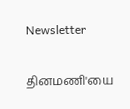Newsletter

தினமணி'யை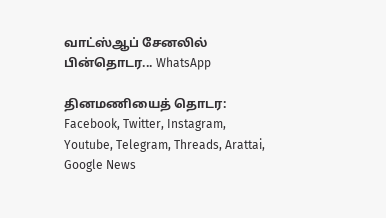வாட்ஸ்ஆப் சேனலில் பின்தொடர... WhatsApp

தினமணியைத் தொடர: Facebook, Twitter, Instagram, Youtube, Telegram, Threads, Arattai, Google News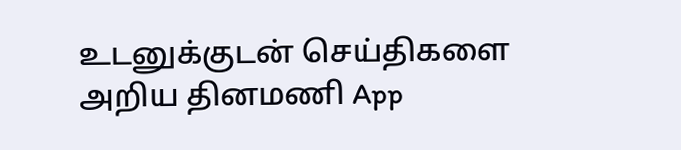உடனுக்குடன் செய்திகளை அறிய தினமணி App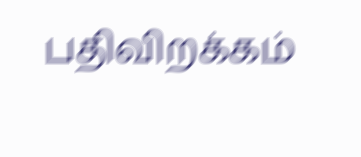பதிவிறக்கம்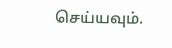செய்யவும்.